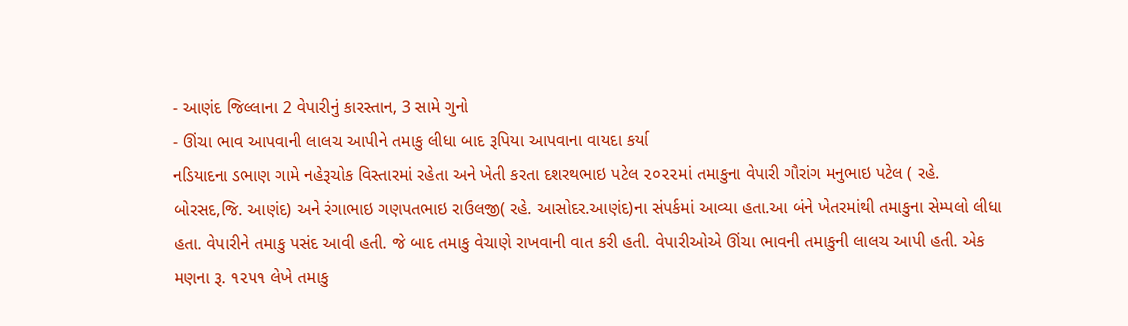- આણંદ જિલ્લાના 2 વેપારીનું કારસ્તાન, 3 સામે ગુનો
- ઊંચા ભાવ આપવાની લાલચ આપીને તમાકુ લીધા બાદ રૂપિયા આપવાના વાયદા કર્યા
નડિયાદના ડભાણ ગામે નહેરૂચોક વિસ્તારમાં રહેતા અને ખેતી કરતા દશરથભાઇ પટેલ ૨૦૨૨માં તમાકુના વેપારી ગૌરાંગ મનુભાઇ પટેલ ( રહે. બોરસદ,જિ. આણંદ) અને રંગાભાઇ ગણપતભાઇ રાઉલજી( રહે. આસોદર.આણંદ)ના સંપર્કમાં આવ્યા હતા.આ બંને ખેતરમાંથી તમાકુના સેમ્પલો લીધા હતા. વેપારીને તમાકુ પસંદ આવી હતી. જે બાદ તમાકુ વેચાણે રાખવાની વાત કરી હતી. વેપારીઓએ ઊંચા ભાવની તમાકુની લાલચ આપી હતી. એક મણના રૂ. ૧૨૫૧ લેખે તમાકુ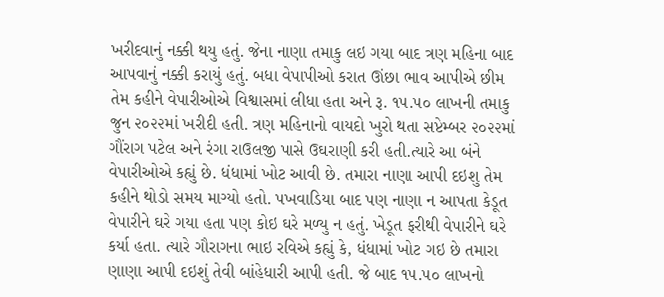ખરીદવાનું નક્કી થયુ હતું. જેના નાણા તમાકુ લઇ ગયા બાદ ત્રણ મહિના બાદ આપવાનું નક્કી કરાયું હતું. બધા વેપાપીઓ કરાત ઊંછા ભાવ આપીએ છીમ તેમ કહીને વેપારીઓએ વિશ્વાસમાં લીધા હતા અને રૂ. ૧૫.૫૦ લાખની તમાકુ જુન ૨૦૨૨માં ખરીદી હતી. ત્રણ મહિનાનો વાયદો ખુરો થતા સપ્ટેમ્બર ૨૦૨૨માં ગૌંરાગ પટેલ અને રંગા રાઉલજી પાસે ઉઘરાણી કરી હતી.ત્યારે આ બંને વેપારીઓએ કહ્યું છે. ધંધામાં ખોટ આવી છે. તમારા નાણા આપી દઇશુ તેમ કહીને થોડો સમય માગ્યો હતો. પખવાડિયા બાદ પણ નાણા ન આપતા કેડૂત વેપારીને ઘરે ગયા હતા પણ કોઇ ઘરે મળ્યુ ન હતું. ખેડૂત ફરીથી વેપારીને ઘરે કર્યા હતા. ત્યારે ગૌરાગના ભાઇ રવિએ કહ્યું કે, ધંધામાં ખોટ ગઇ છે તમારા ણાણા આપી દઇશું તેવી બાંહેધારી આપી હતી. જે બાદ ૧૫.૫૦ લાખનો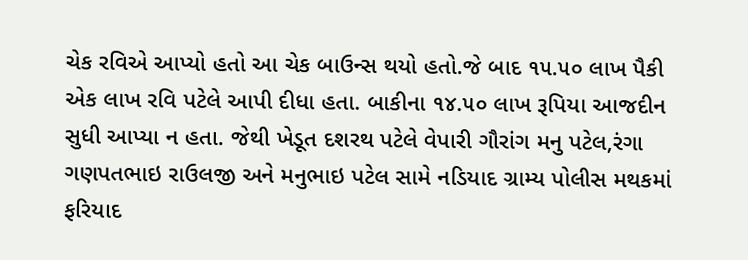ચેક રવિએ આપ્યો હતો આ ચેક બાઉન્સ થયો હતો.જે બાદ ૧૫.૫૦ લાખ પૈકી એક લાખ રવિ પટેલે આપી દીધા હતા. બાકીના ૧૪.૫૦ લાખ રૂપિયા આજદીન સુધી આપ્યા ન હતા. જેથી ખેડૂત દશરથ પટેલે વેપારી ગૌરાંગ મનુ પટેલ,રંગા ગણપતભાઇ રાઉલજી અને મનુભાઇ પટેલ સામે નડિયાદ ગ્રામ્ય પોલીસ મથકમાં ફરિયાદ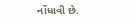નોંધાવી છે.